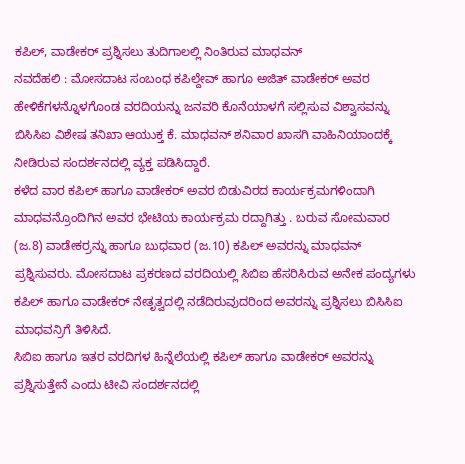ಕಪಿಲ್, ವಾಡೇಕರ್ ಪ್ರಶ್ನಿಸಲು ತುದಿಗಾಲಲ್ಲಿ ನಿಂತಿರುವ ಮಾಧವನ್
ನವದೆಹಲಿ : ಮೋಸದಾಟ ಸಂಬಂಧ ಕಪಿಲ್ದೇವ್ ಹಾಗೂ ಅಜಿತ್ ವಾಡೇಕರ್ ಅವರ ಹೇಳಿಕೆಗಳನ್ನೊಳಗೊಂಡ ವರದಿಯನ್ನು ಜನವರಿ ಕೊನೆಯಾಳಗೆ ಸಲ್ಲಿಸುವ ವಿಶ್ವಾಸವನ್ನು ಬಿಸಿಸಿಐ ವಿಶೇಷ ತನಿಖಾ ಆಯುಕ್ತ ಕೆ. ಮಾಧವನ್ ಶನಿವಾರ ಖಾಸಗಿ ವಾಹಿನಿಯಾಂದಕ್ಕೆ ನೀಡಿರುವ ಸಂದರ್ಶನದಲ್ಲಿ ವ್ಯಕ್ತ ಪಡಿಸಿದ್ದಾರೆ.
ಕಳೆದ ವಾರ ಕಪಿಲ್ ಹಾಗೂ ವಾಡೇಕರ್ ಅವರ ಬಿಡುವಿರದ ಕಾರ್ಯಕ್ರಮಗಳಿಂದಾಗಿ ಮಾಧವನ್ರೊಂದಿಗಿನ ಅವರ ಭೇಟಿಯ ಕಾರ್ಯಕ್ರಮ ರದ್ದಾಗಿತ್ತು . ಬರುವ ಸೋಮವಾರ (ಜ.8) ವಾಡೇಕರ್ರನ್ನು ಹಾಗೂ ಬುಧವಾರ (ಜ.10) ಕಪಿಲ್ ಅವರನ್ನು ಮಾಧವನ್ ಪ್ರಶ್ನಿಸುವರು. ಮೋಸದಾಟ ಪ್ರಕರಣದ ವರದಿಯಲ್ಲಿ ಸಿಬಿಐ ಹೆಸರಿಸಿರುವ ಅನೇಕ ಪಂದ್ಯಗಳು ಕಪಿಲ್ ಹಾಗೂ ವಾಡೇಕರ್ ನೇತೃತ್ವದಲ್ಲಿ ನಡೆದಿರುವುದರಿಂದ ಅವರನ್ನು ಪ್ರಶ್ನಿಸಲು ಬಿಸಿಸಿಐ ಮಾಧವನ್ರಿಗೆ ತಿಳಿಸಿದೆ.
ಸಿಬಿಐ ಹಾಗೂ ಇತರ ವರದಿಗಳ ಹಿನ್ನೆಲೆಯಲ್ಲಿ ಕಪಿಲ್ ಹಾಗೂ ವಾಡೇಕರ್ ಅವರನ್ನು ಪ್ರಶ್ನಿಸುತ್ತೇನೆ ಎಂದು ಟೀವಿ ಸಂದರ್ಶನದಲ್ಲಿ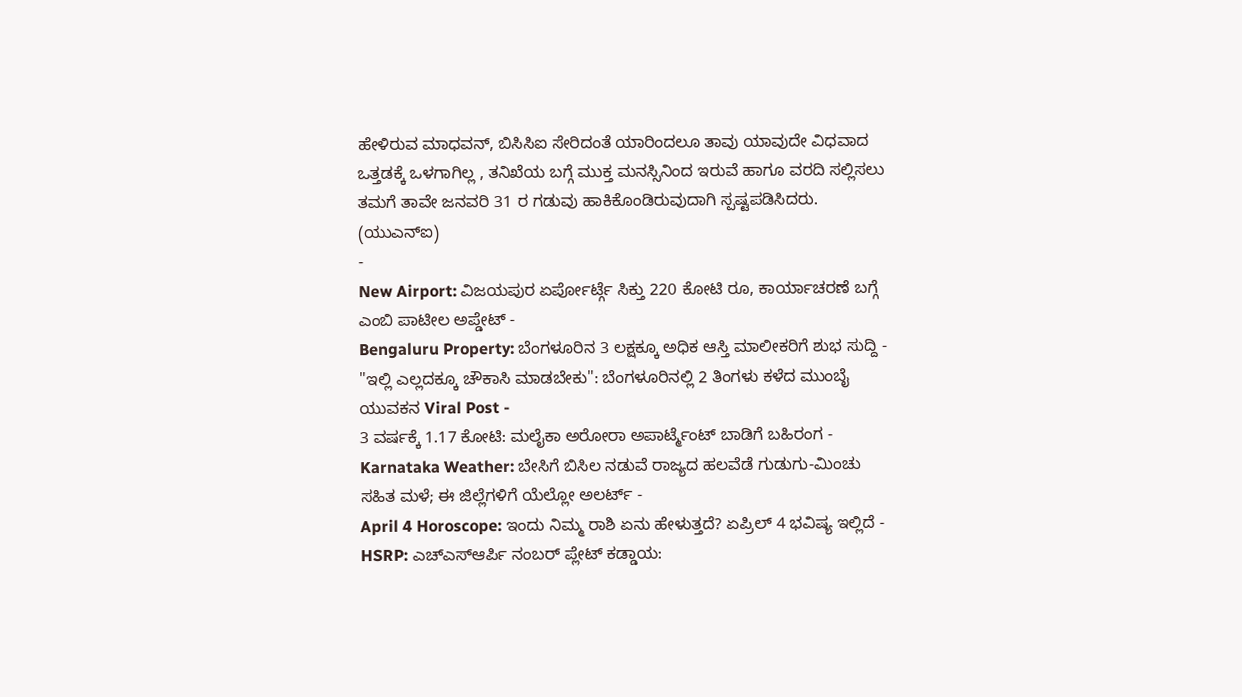ಹೇಳಿರುವ ಮಾಧವನ್, ಬಿಸಿಸಿಐ ಸೇರಿದಂತೆ ಯಾರಿಂದಲೂ ತಾವು ಯಾವುದೇ ವಿಧವಾದ ಒತ್ತಡಕ್ಕೆ ಒಳಗಾಗಿಲ್ಲ , ತನಿಖೆಯ ಬಗ್ಗೆ ಮುಕ್ತ ಮನಸ್ಸಿನಿಂದ ಇರುವೆ ಹಾಗೂ ವರದಿ ಸಲ್ಲಿಸಲು ತಮಗೆ ತಾವೇ ಜನವರಿ 31 ರ ಗಡುವು ಹಾಕಿಕೊಂಡಿರುವುದಾಗಿ ಸ್ಪಷ್ಟಪಡಿಸಿದರು.
(ಯುಎನ್ಐ)
-
New Airport: ವಿಜಯಪುರ ಏರ್ಪೋರ್ಟ್ಗೆ ಸಿಕ್ತು 220 ಕೋಟಿ ರೂ, ಕಾರ್ಯಾಚರಣೆ ಬಗ್ಗೆ ಎಂಬಿ ಪಾಟೀಲ ಅಪ್ಡೇಟ್ -
Bengaluru Property: ಬೆಂಗಳೂರಿನ 3 ಲಕ್ಷಕ್ಕೂ ಅಧಿಕ ಆಸ್ತಿ ಮಾಲೀಕರಿಗೆ ಶುಭ ಸುದ್ದಿ -
"ಇಲ್ಲಿ ಎಲ್ಲದಕ್ಕೂ ಚೌಕಾಸಿ ಮಾಡಬೇಕು": ಬೆಂಗಳೂರಿನಲ್ಲಿ 2 ತಿಂಗಳು ಕಳೆದ ಮುಂಬೈ ಯುವಕನ Viral Post -
3 ವರ್ಷಕ್ಕೆ 1.17 ಕೋಟಿ: ಮಲೈಕಾ ಅರೋರಾ ಅಪಾರ್ಟ್ಮೆಂಟ್ ಬಾಡಿಗೆ ಬಹಿರಂಗ -
Karnataka Weather: ಬೇಸಿಗೆ ಬಿಸಿಲ ನಡುವೆ ರಾಜ್ಯದ ಹಲವೆಡೆ ಗುಡುಗು-ಮಿಂಚು ಸಹಿತ ಮಳೆ; ಈ ಜಿಲ್ಲೆಗಳಿಗೆ ಯೆಲ್ಲೋ ಅಲರ್ಟ್ -
April 4 Horoscope: ಇಂದು ನಿಮ್ಮ ರಾಶಿ ಏನು ಹೇಳುತ್ತದೆ? ಏಪ್ರಿಲ್ 4 ಭವಿಷ್ಯ ಇಲ್ಲಿದೆ -
HSRP: ಎಚ್ಎಸ್ಆರ್ಪಿ ನಂಬರ್ ಪ್ಲೇಟ್ ಕಡ್ಡಾಯ: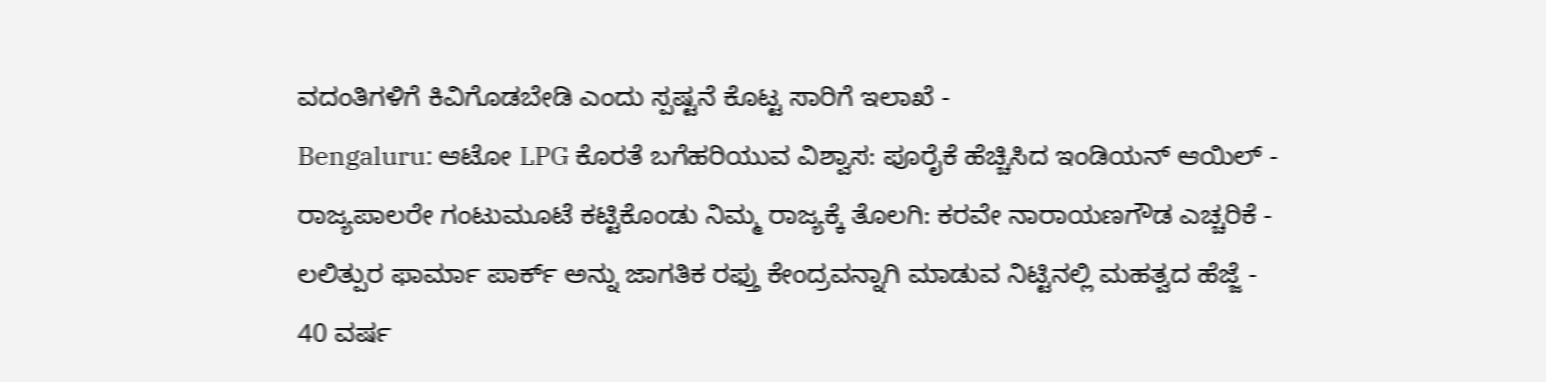ವದಂತಿಗಳಿಗೆ ಕಿವಿಗೊಡಬೇಡಿ ಎಂದು ಸ್ಪಷ್ಟನೆ ಕೊಟ್ಟ ಸಾರಿಗೆ ಇಲಾಖೆ -
Bengaluru: ಆಟೋ LPG ಕೊರತೆ ಬಗೆಹರಿಯುವ ವಿಶ್ವಾಸ: ಪೂರೈಕೆ ಹೆಚ್ಚಿಸಿದ ಇಂಡಿಯನ್ ಆಯಿಲ್ -
ರಾಜ್ಯಪಾಲರೇ ಗಂಟುಮೂಟೆ ಕಟ್ಟಿಕೊಂಡು ನಿಮ್ಮ ರಾಜ್ಯಕ್ಕೆ ತೊಲಗಿ: ಕರವೇ ನಾರಾಯಣಗೌಡ ಎಚ್ಚರಿಕೆ -
ಲಲಿತ್ಪುರ ಫಾರ್ಮಾ ಪಾರ್ಕ್ ಅನ್ನು ಜಾಗತಿಕ ರಫ್ತು ಕೇಂದ್ರವನ್ನಾಗಿ ಮಾಡುವ ನಿಟ್ಟಿನಲ್ಲಿ ಮಹತ್ವದ ಹೆಜ್ಜೆ -
40 ವರ್ಷ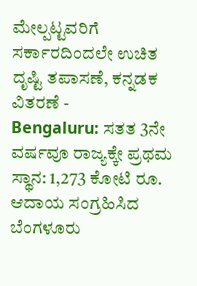ಮೇಲ್ಪಟ್ಟವರಿಗೆ ಸರ್ಕಾರದಿಂದಲೇ ಉಚಿತ ದೃಷ್ಟಿ ತಪಾಸಣೆ, ಕನ್ನಡಕ ವಿತರಣೆ -
Bengaluru: ಸತತ 3ನೇ ವರ್ಷವೂ ರಾಜ್ಯಕ್ಕೇ ಪ್ರಥಮ ಸ್ಥಾನ: 1,273 ಕೋಟಿ ರೂ. ಆದಾಯ ಸಂಗ್ರಹಿಸಿದ ಬೆಂಗಳೂರು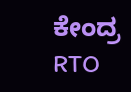ಕೇಂದ್ರ RTO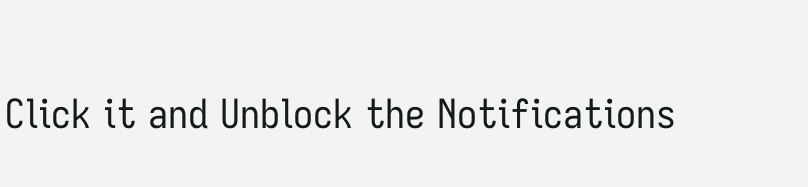Click it and Unblock the Notifications